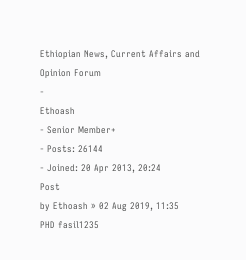Ethiopian News, Current Affairs and Opinion Forum
-
Ethoash
- Senior Member+
- Posts: 26144
- Joined: 20 Apr 2013, 20:24
Post
by Ethoash » 02 Aug 2019, 11:35
PHD fasil1235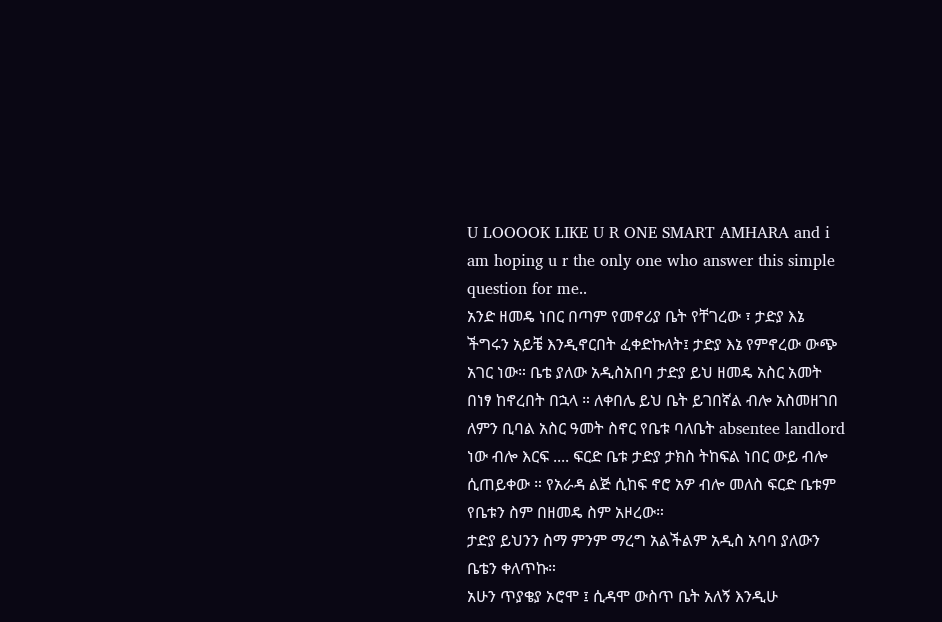U LOOOOK LIKE U R ONE SMART AMHARA and i am hoping u r the only one who answer this simple question for me..
አንድ ዘመዴ ነበር በጣም የመኖሪያ ቤት የቸገረው ፣ ታድያ እኔ ችግሩን አይቼ እንዲኖርበት ፈቀድኩለት፤ ታድያ እኔ የምኖረው ውጭ አገር ነው። ቤቴ ያለው አዲስአበባ ታድያ ይህ ዘመዴ አስር አመት በነፃ ከኖረበት በኋላ ። ለቀበሌ ይህ ቤት ይገበኛል ብሎ አስመዘገበ ለምን ቢባል አስር ዓመት ስኖር የቤቱ ባለቤት absentee landlord ነው ብሎ እርፍ .... ፍርድ ቤቱ ታድያ ታክስ ትከፍል ነበር ውይ ብሎ ሲጠይቀው ። የአራዳ ልጅ ሲከፍ ኖሮ አዎ ብሎ መለስ ፍርድ ቤቱም የቤቱን ስም በዘመዴ ስም አዞረው።
ታድያ ይህንን ስማ ምንም ማረግ አልችልም አዲስ አባባ ያለውን ቤቴን ቀለጥኩ።
አሁን ጥያቄያ ኦሮሞ ፤ ሲዳሞ ውስጥ ቤት አለኝ እንዲሁ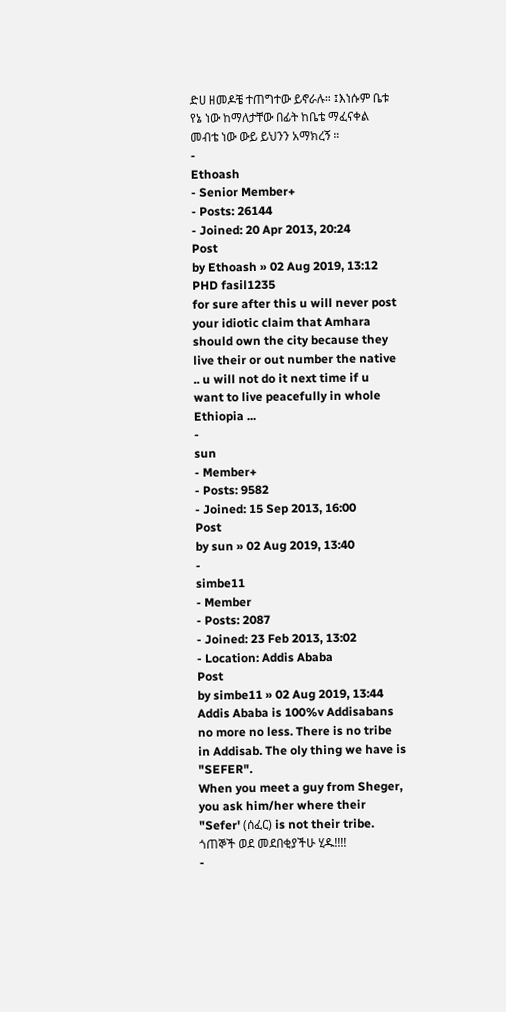ድሀ ዘመዶቼ ተጠግተው ይኖራሉ። ፤እነሱም ቤቱ የኔ ነው ከማለታቸው በፊት ከቤቴ ማፈናቀል መብቴ ነው ውይ ይህንን አማክረኝ ።
-
Ethoash
- Senior Member+
- Posts: 26144
- Joined: 20 Apr 2013, 20:24
Post
by Ethoash » 02 Aug 2019, 13:12
PHD fasil1235
for sure after this u will never post your idiotic claim that Amhara should own the city because they live their or out number the native .. u will not do it next time if u want to live peacefully in whole Ethiopia ...
-
sun
- Member+
- Posts: 9582
- Joined: 15 Sep 2013, 16:00
Post
by sun » 02 Aug 2019, 13:40
-
simbe11
- Member
- Posts: 2087
- Joined: 23 Feb 2013, 13:02
- Location: Addis Ababa
Post
by simbe11 » 02 Aug 2019, 13:44
Addis Ababa is 100%v Addisabans no more no less. There is no tribe in Addisab. The oly thing we have is "SEFER".
When you meet a guy from Sheger, you ask him/her where their "Sefer' (ሰፈር) is not their tribe.
ጎጠኞች ወደ መደበቂያችሁ ሂዱ!!!!
-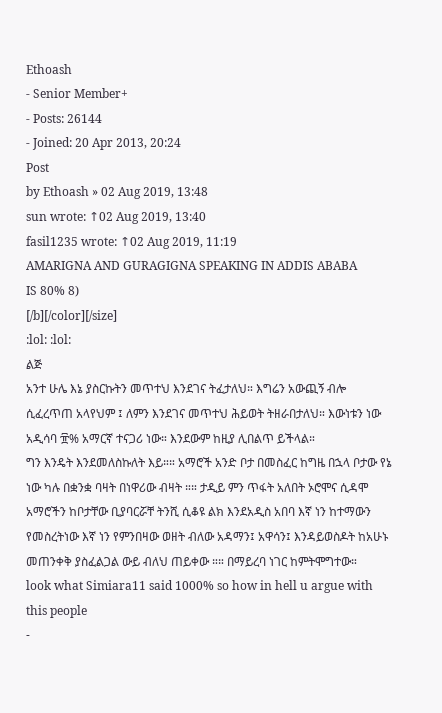Ethoash
- Senior Member+
- Posts: 26144
- Joined: 20 Apr 2013, 20:24
Post
by Ethoash » 02 Aug 2019, 13:48
sun wrote: ↑02 Aug 2019, 13:40
fasil1235 wrote: ↑02 Aug 2019, 11:19
AMARIGNA AND GURAGIGNA SPEAKING IN ADDIS ABABA
IS 80% 8)
[/b][/color][/size]
:lol: :lol:
ልጅ
አንተ ሁሌ እኔ ያስርኩትን መጥተህ እንደገና ትፈታለህ። እግሬን አውጪኝ ብሎ ሲፈረጥጠ አላየህም ፤ ለምን እንደገና መጥተህ ሕይወት ትዘራበታለህ። እውነቱን ነው አዲሳባ ፹% አማርኛ ተናጋሪ ነው። እንደውም ከዚያ ሊበልጥ ይችላል።
ግን እንዴት እንደመለስኩለት እይ።። አማሮች አንድ ቦታ በመስፈር ከግዜ በኋላ ቦታው የኔ ነው ካሉ በቋንቋ ባዛት በነዋሪው ብዛት ።። ታዲይ ምን ጥፋት አለበት ኦሮሞና ሲዳሞ አማሮችን ከቦታቸው ቢያባርሯቸ ትንሺ ሲቆዩ ልክ እንደአዲስ አበባ እኛ ነን ከተማውን የመስረትነው እኛ ነን የምንበዛው ወዘት ብለው አዳማን፤ አዋሳን፤ እንዳይወስዶት ከአሁኑ መጠንቀቅ ያስፈልጋል ውይ ብለህ ጠይቀው ።። በማይረባ ነገር ከምትሞግተው።
look what Simiara11 said 1000% so how in hell u argue with this people
-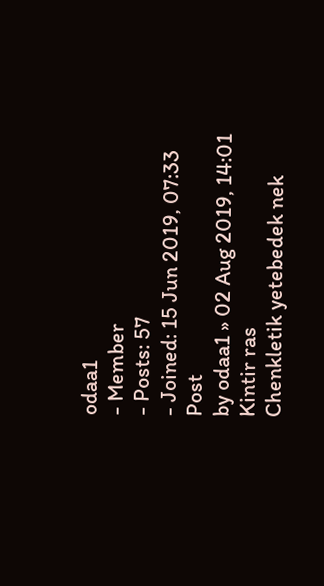odaa1
- Member
- Posts: 57
- Joined: 15 Jun 2019, 07:33
Post
by odaa1 » 02 Aug 2019, 14:01
Kintir ras
Chenkletik yetebedek nek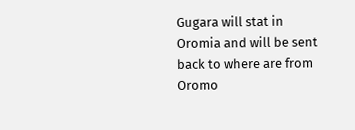Gugara will stat in Oromia and will be sent back to where are from
Oromo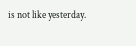is not like yesterday.